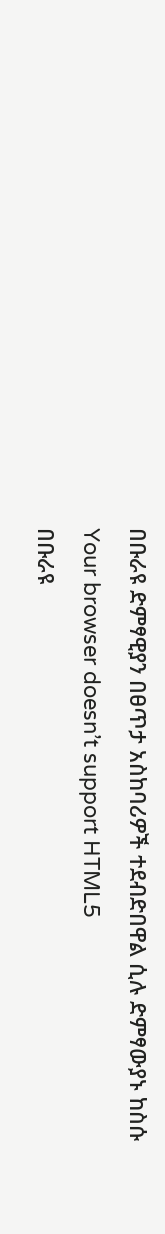በቡራዩ ድምፃዊያን በፀጥታ አስከባሪዎች ተደብድበዋል ሲሉ ድምፃውያኑ ከስሱ
Your browser doesn’t support HTML5
በቡራዩ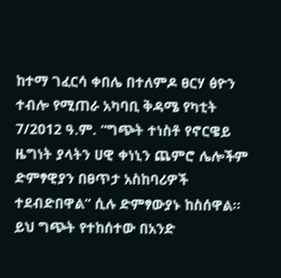ከተማ ገፈርሳ ቀበሌ በተለምዶ ፀርሃ ፅዮን ተብሎ የሚጠራ አካባቢ ቅዳሜ የካቲት 7/2012 ዓ.ም. “ግጭት ተነስቶ የኖርዌይ ዜግነት ያላትን ሀዊ ቀነኒን ጨምሮ ሌሎችም ድምፃዊያን በፀጥታ አስከባሪዎች ተደብድበዋል” ሲሉ ድምፃውያኑ ከስሰዋል።
ይህ ግጭት የተከሰተው በአንድ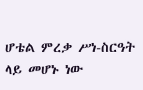ሆቴል ምረቃ ሥነ-ስርዓት ላይ መሆኑ ነው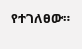የተገለፀው።